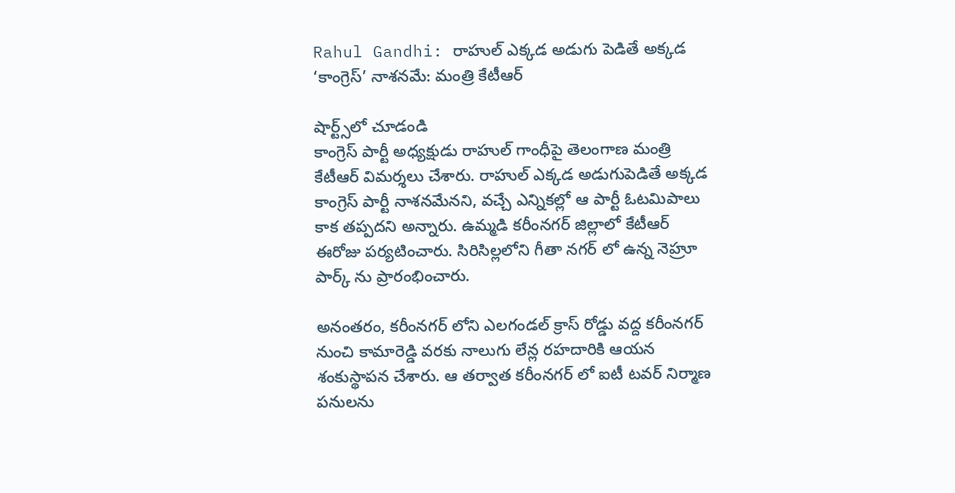Rahul Gandhi: రాహుల్ ఎక్కడ అడుగు పెడితే అక్కడ ‘కాంగ్రెస్’ నాశనమే: మంత్రి కేటీఆర్

షార్ట్స్‌లో చూడండి
కాంగ్రెస్ పార్టీ అధ్యక్షుడు రాహుల్ గాంధీపై తెలంగాణ మంత్రి కేటీఆర్ విమర్శలు చేశారు. రాహుల్ ఎక్కడ అడుగుపెడితే అక్కడ కాంగ్రెస్ పార్టీ నాశనమేనని, వచ్చే ఎన్నికల్లో ఆ పార్టీ ఓటమిపాలు కాక తప్పదని అన్నారు. ఉమ్మడి కరీంనగర్ జిల్లాలో కేటీఆర్ ఈరోజు పర్యటించారు. సిరిసిల్లలోని గీతా నగర్ లో ఉన్న నెహ్రూ పార్క్ ను ప్రారంభించారు.

అనంతరం, కరీంనగర్ లోని ఎలగండల్ క్రాస్ రోడ్డు వద్ద కరీంనగర్ నుంచి కామారెడ్డి వరకు నాలుగు లేన్ల రహదారికి ఆయన శంకుస్థాపన చేశారు. ఆ తర్వాత కరీంనగర్ లో ఐటీ టవర్ నిర్మాణ పనులను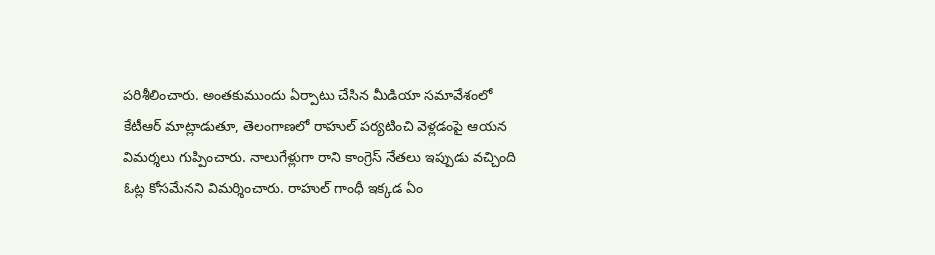పరిశీలించారు. అంతకుముందు ఏర్పాటు చేసిన మీడియా సమావేశంలో కేటీఆర్ మాట్లాడుతూ, తెలంగాణలో రాహుల్ పర్యటించి వెళ్లడంపై ఆయన విమర్శలు గుప్పించారు. నాలుగేళ్లుగా రాని కాంగ్రెస్ నేతలు ఇప్పుడు వచ్చింది ఓట్ల కోసమేనని విమర్శించారు. రాహుల్ గాంధీ ఇక్కడ ఏం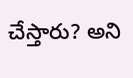చేస్తారు? అని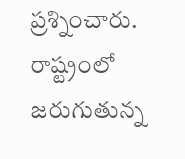ప్రశ్నించారు. రాష్ట్రంలో జరుగుతున్న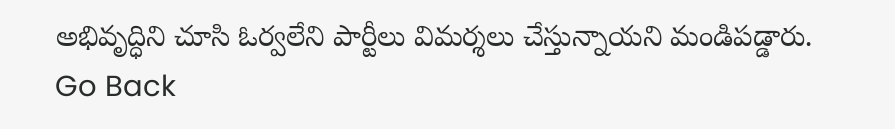అభివృద్ధిని చూసి ఓర్వలేని పార్టీలు విమర్శలు చేస్తున్నాయని మండిపడ్డారు.
Go Back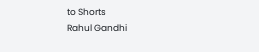to Shorts
Rahul Gandhi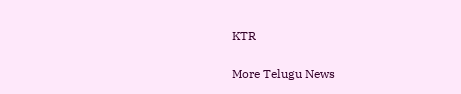KTR

More Telugu News